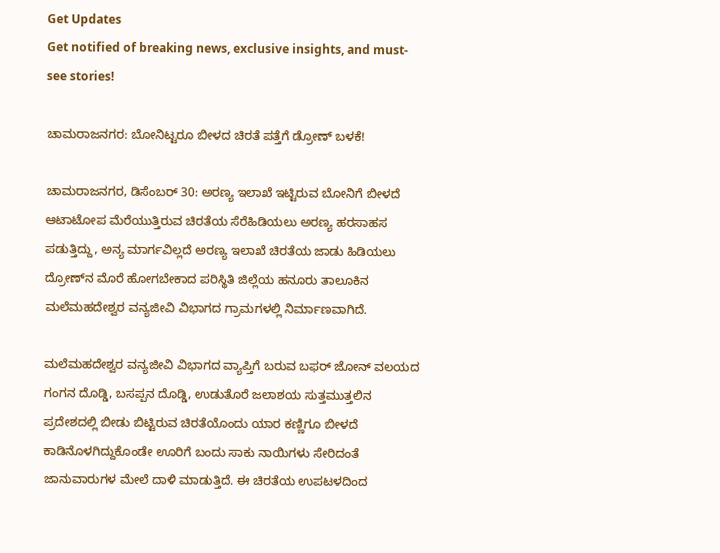Get Updates
Get notified of breaking news, exclusive insights, and must-see stories!

ಚಾಮರಾಜನಗರ: ಬೋನಿಟ್ಟರೂ ಬೀಳದ ಚಿರತೆ ಪತ್ತೆಗೆ ಡ್ರೋಣ್ ಬಳಕೆ!

ಚಾಮರಾಜನಗರ, ಡಿಸೆಂಬರ್‌ 30: ಅರಣ್ಯ ಇಲಾಖೆ ಇಟ್ಟಿರುವ ಬೋನಿಗೆ ಬೀಳದೆ ಆಟಾಟೋಪ ಮೆರೆಯುತ್ತಿರುವ ಚಿರತೆಯ ಸೆರೆಹಿಡಿಯಲು ಅರಣ್ಯ ಹರಸಾಹಸ ಪಡುತ್ತಿದ್ದು, ಅನ್ಯ ಮಾರ್ಗವಿಲ್ಲದೆ ಅರಣ್ಯ ಇಲಾಖೆ ಚಿರತೆಯ ಜಾಡು ಹಿಡಿಯಲು ದ್ರೋಣ್‌ನ ಮೊರೆ ಹೋಗಬೇಕಾದ ಪರಿಸ್ಥಿತಿ ಜಿಲ್ಲೆಯ ಹನೂರು ತಾಲೂಕಿನ ಮಲೆಮಹದೇಶ್ವರ ವನ್ಯಜೀವಿ ವಿಭಾಗದ ಗ್ರಾಮಗಳಲ್ಲಿ ನಿರ್ಮಾಣವಾಗಿದೆ.

ಮಲೆಮಹದೇಶ್ವರ ವನ್ಯಜೀವಿ ವಿಭಾಗದ ವ್ಯಾಪ್ತಿಗೆ ಬರುವ ಬಫರ್ ಜೋನ್ ವಲಯದ ಗಂಗನ ದೊಡ್ಡಿ, ಬಸಪ್ಪನ ದೊಡ್ಡಿ, ಉಡುತೊರೆ ಜಲಾಶಯ ಸುತ್ತಮುತ್ತಲಿನ ಪ್ರದೇಶದಲ್ಲಿ ಬೀಡು ಬಿಟ್ಟಿರುವ ಚಿರತೆಯೊಂದು ಯಾರ ಕಣ್ಣಿಗೂ ಬೀಳದೆ ಕಾಡಿನೊಳಗಿದ್ದುಕೊಂಡೇ ಊರಿಗೆ ಬಂದು ಸಾಕು ನಾಯಿಗಳು ಸೇರಿದಂತೆ ಜಾನುವಾರುಗಳ ಮೇಲೆ ದಾಳಿ ಮಾಡುತ್ತಿದೆ. ಈ ಚಿರತೆಯ ಉಪಟಳದಿಂದ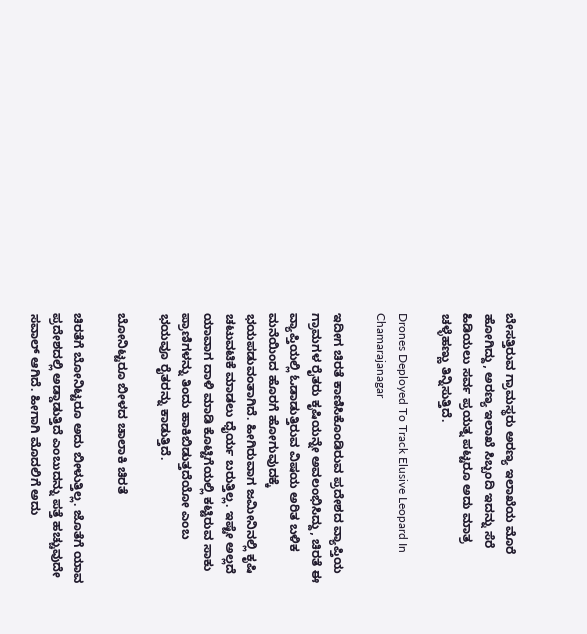ಬೇಸತ್ತಿರುವ ಗ್ರಾಮಸ್ಥರು ಅರಣ್ಯ ಇಲಾಖೆಯ ಮೊರೆ ಹೋಗಿದ್ದು, ಅರಣ್ಯ ಇಲಾಖೆ ಸಿಬ್ಬಂದಿ ಇದನ್ನು ಸೆರೆ ಹಿಡಿಯಲು ಸರ್ವ ಪ್ರಯತ್ನ ಪಟ್ಟರೂ ಅದು ಮಾತ್ರ ಚಳ್ಳೆಹಣ್ಣು ತಿನ್ನಿಸುತ್ತಿದೆ.

Drones Deployed To Track Elusive Leopard In Chamarajanagar

ಇದೀಗ ಚಿರತೆ ಕಾಣಿಸಿಕೊಂಡಿರುವ ಪ್ರದೇಶದ ವ್ಯಾಪ್ತಿಯ ಗ್ರಾಮಗಳ ರೈತರು ಕೃಷಿಯನ್ನೇ ಅವಲಂಭಿಸಿದ್ದು, ಚಿರತೆ ಈ ವ್ಯಾಪ್ತಿಯಲ್ಲಿ ಓಡಾಡುತ್ತಿರುವ ವಿಷಯ ಅರಿತ ಬಳಿಕ ಮನೆಯಿಂದ ಹೊರಗೆ ಹೋಗುವುದಕ್ಕೆ ಭಯಪಡುವಂತಾಗಿದೆ. ಹೀಗಿರುವಾಗ ಜಮೀನಿನಲ್ಲಿ ಕೃಷಿ ಚಟುವಟಿಕೆ ಮಾಡಲು ಧೈರ್ಯ ಬರುತ್ತಿಲ್ಲ. ಇಷ್ಟೇ ಅಲ್ಲದೆ ಯಾವಾಗ ದಾಳಿ ಮಾಡಿ ಕೊಟ್ಟಿಗೆಯಲ್ಲಿ ಕಟ್ಟಿರುವ ಸಾಕು ಪ್ರಾಣಿಗಳನ್ನು ತಿಂದು ಹಾಕಿಬಿಡುತ್ತದೆಯೋ ಎಂಬ ಭಯವೂ ರೈತರನ್ನು ಕಾಡುತ್ತಿದೆ.

ಬೋನಿಟ್ಟರೂ ಬೀಳದ ಚಾಲಾಕಿ ಚಿರತೆ

ಚಿರತೆಗೆ ಬೋನಿಟ್ಟರೂ ಅದು ಬೀಳುತ್ತಿಲ್ಲ. ಜೊತೆಗೆ ಯಾವ ಪ್ರದೇಶದಲ್ಲಿ ಅಡ್ಡಾಡುತ್ತಿದೆ ಎಂಬುದನ್ನು ಪತ್ತೆ ಹಚ್ಚುವುದೇ ಸವಾಲ್ ಆಗಿದೆ. ಹೀಗಾಗಿ ಮೊದಲಿಗೆ ಅದು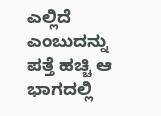ಎಲ್ಲಿದೆ ಎಂಬುದನ್ನು ಪತ್ತೆ ಹಚ್ಚಿ ಆ ಭಾಗದಲ್ಲಿ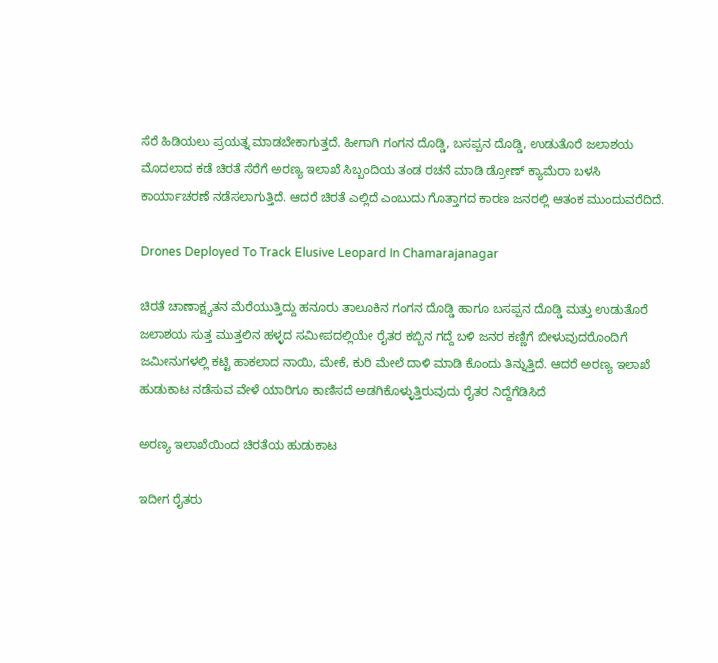ಸೆರೆ ಹಿಡಿಯಲು ಪ್ರಯತ್ನ ಮಾಡಬೇಕಾಗುತ್ತದೆ. ಹೀಗಾಗಿ ಗಂಗನ ದೊಡ್ಡಿ, ಬಸಪ್ಪನ ದೊಡ್ಡಿ, ಉಡುತೊರೆ ಜಲಾಶಯ ಮೊದಲಾದ ಕಡೆ ಚಿರತೆ ಸೆರೆಗೆ ಅರಣ್ಯ ಇಲಾಖೆ ಸಿಬ್ಬಂದಿಯ ತಂಡ ರಚನೆ ಮಾಡಿ ಡ್ರೋಣ್ ಕ್ಯಾಮೆರಾ ಬಳಸಿ ಕಾರ್ಯಾಚರಣೆ ನಡೆಸಲಾಗುತ್ತಿದೆ. ಆದರೆ ಚಿರತೆ ಎಲ್ಲಿದೆ ಎಂಬುದು ಗೊತ್ತಾಗದ ಕಾರಣ ಜನರಲ್ಲಿ ಆತಂಕ ಮುಂದುವರೆದಿದೆ.

Drones Deployed To Track Elusive Leopard In Chamarajanagar

ಚಿರತೆ ಚಾಣಾಕ್ಷ್ಯತನ ಮೆರೆಯುತ್ತಿದ್ದು ಹನೂರು ತಾಲೂಕಿನ ಗಂಗನ ದೊಡ್ಡಿ ಹಾಗೂ ಬಸಪ್ಪನ ದೊಡ್ಡಿ ಮತ್ತು ಉಡುತೊರೆ ಜಲಾಶಯ ಸುತ್ತ ಮುತ್ತಲಿನ ಹಳ್ಳದ ಸಮೀಪದಲ್ಲಿಯೇ ರೈತರ ಕಬ್ಬಿನ ಗದ್ದೆ ಬಳಿ ಜನರ ಕಣ್ಣಿಗೆ ಬೀಳುವುದರೊಂದಿಗೆ ಜಮೀನುಗಳಲ್ಲಿ ಕಟ್ಟಿ ಹಾಕಲಾದ ನಾಯಿ, ಮೇಕೆ, ಕುರಿ ಮೇಲೆ ದಾಳಿ ಮಾಡಿ ಕೊಂದು ತಿನ್ನುತ್ತಿದೆ. ಆದರೆ ಅರಣ್ಯ ಇಲಾಖೆ ಹುಡುಕಾಟ ನಡೆಸುವ ವೇಳೆ ಯಾರಿಗೂ ಕಾಣಿಸದೆ ಅಡಗಿಕೊಳ್ಳುತ್ತಿರುವುದು ರೈತರ ನಿದ್ದೆಗೆಡಿಸಿದೆ

ಅರಣ್ಯ ಇಲಾಖೆಯಿಂದ ಚಿರತೆಯ ಹುಡುಕಾಟ

ಇದೀಗ ರೈತರು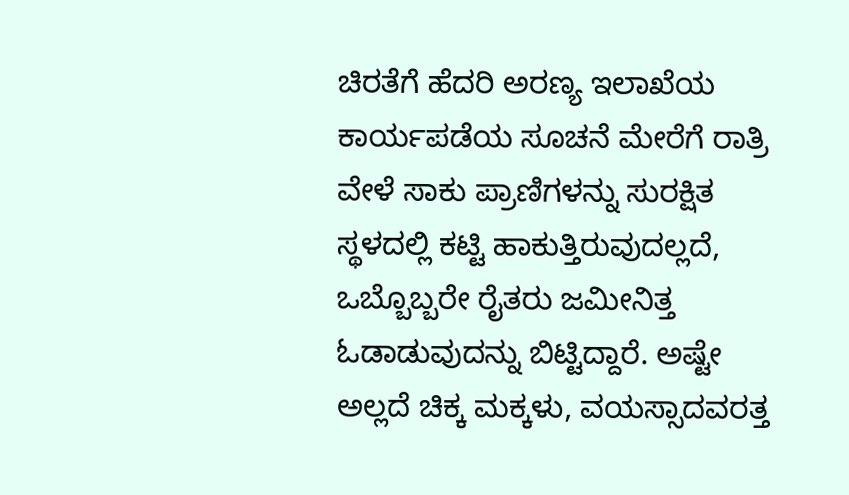ಚಿರತೆಗೆ ಹೆದರಿ ಅರಣ್ಯ ಇಲಾಖೆಯ ಕಾರ್ಯಪಡೆಯ ಸೂಚನೆ ಮೇರೆಗೆ ರಾತ್ರಿ ವೇಳೆ ಸಾಕು ಪ್ರಾಣಿಗಳನ್ನು ಸುರಕ್ಷಿತ ಸ್ಥಳದಲ್ಲಿ ಕಟ್ಟಿ ಹಾಕುತ್ತಿರುವುದಲ್ಲದೆ, ಒಬ್ಬೊಬ್ಬರೇ ರೈತರು ಜಮೀನಿತ್ತ ಓಡಾಡುವುದನ್ನು ಬಿಟ್ಟಿದ್ದಾರೆ. ಅಷ್ಟೇ ಅಲ್ಲದೆ ಚಿಕ್ಕ ಮಕ್ಕಳು, ವಯಸ್ಸಾದವರತ್ತ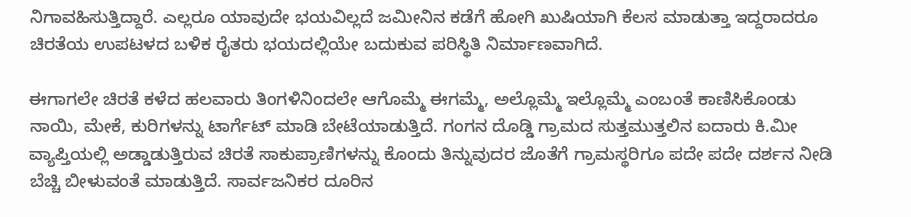ನಿಗಾವಹಿಸುತ್ತಿದ್ದಾರೆ. ಎಲ್ಲರೂ ಯಾವುದೇ ಭಯವಿಲ್ಲದೆ ಜಮೀನಿನ ಕಡೆಗೆ ಹೋಗಿ ಖುಷಿಯಾಗಿ ಕೆಲಸ ಮಾಡುತ್ತಾ ಇದ್ದರಾದರೂ ಚಿರತೆಯ ಉಪಟಳದ ಬಳಿಕ ರೈತರು ಭಯದಲ್ಲಿಯೇ ಬದುಕುವ ಪರಿಸ್ಥಿತಿ ನಿರ್ಮಾಣವಾಗಿದೆ.

ಈಗಾಗಲೇ ಚಿರತೆ ಕಳೆದ ಹಲವಾರು ತಿಂಗಳಿನಿಂದಲೇ ಆಗೊಮ್ಮೆ ಈಗಮ್ಮೆ, ಅಲ್ಲೊಮ್ಮೆ ಇಲ್ಲೊಮ್ಮೆ ಎಂಬಂತೆ ಕಾಣಿಸಿಕೊಂಡು ನಾಯಿ, ಮೇಕೆ, ಕುರಿಗಳನ್ನು ಟಾರ್ಗೆಟ್ ಮಾಡಿ ಬೇಟೆಯಾಡುತ್ತಿದೆ. ಗಂಗನ ದೊಡ್ಡಿ ಗ್ರಾಮದ ಸುತ್ತಮುತ್ತಲಿನ ಐದಾರು ಕಿ.ಮೀ ವ್ಯಾಪ್ತಿಯಲ್ಲಿ ಅಡ್ಡಾಡುತ್ತಿರುವ ಚಿರತೆ ಸಾಕುಪ್ರಾಣಿಗಳನ್ನು ಕೊಂದು ತಿನ್ನುವುದರ ಜೊತೆಗೆ ಗ್ರಾಮಸ್ಥರಿಗೂ ಪದೇ ಪದೇ ದರ್ಶನ ನೀಡಿ ಬೆಚ್ಚಿ ಬೀಳುವಂತೆ ಮಾಡುತ್ತಿದೆ. ಸಾರ್ವಜನಿಕರ ದೂರಿನ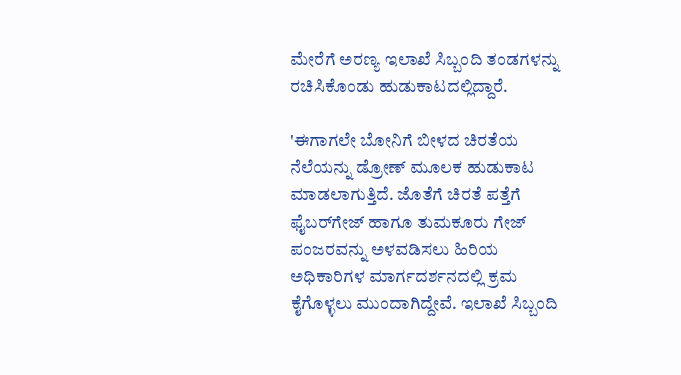ಮೇರೆಗೆ ಅರಣ್ಯ ಇಲಾಖೆ ಸಿಬ್ಬಂದಿ ತಂಡಗಳನ್ನು ರಚಿಸಿಕೊಂಡು ಹುಡುಕಾಟದಲ್ಲಿದ್ದಾರೆ.

'ಈಗಾಗಲೇ ಬೋನಿಗೆ ಬೀಳದ ಚಿರತೆಯ ನೆಲೆಯನ್ನು ಡ್ರೋಣ್ ಮೂಲಕ ಹುಡುಕಾಟ ಮಾಡಲಾಗುತ್ತಿದೆ. ಜೊತೆಗೆ ಚಿರತೆ ಪತ್ತೆಗೆ ಫೈಬರ್‌ಗೇಜ್ ಹಾಗೂ ತುಮಕೂರು ಗೇಜ್ ಪಂಜರವನ್ನು ಅಳವಡಿಸಲು ಹಿರಿಯ ಅಧಿಕಾರಿಗಳ ಮಾರ್ಗದರ್ಶನದಲ್ಲಿ ಕ್ರಮ ಕೈಗೊಳ್ಳಲು ಮುಂದಾಗಿದ್ದೇವೆ. ಇಲಾಖೆ ಸಿಬ್ಬಂದಿ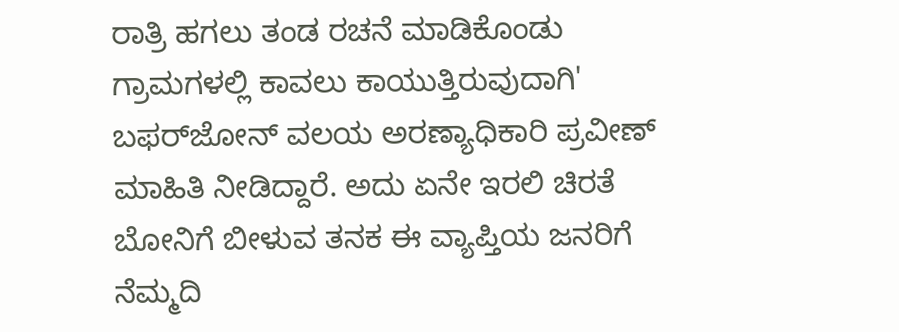ರಾತ್ರಿ ಹಗಲು ತಂಡ ರಚನೆ ಮಾಡಿಕೊಂಡು ಗ್ರಾಮಗಳಲ್ಲಿ ಕಾವಲು ಕಾಯುತ್ತಿರುವುದಾಗಿ' ಬಫರ್‌ಜೋನ್ ವಲಯ ಅರಣ್ಯಾಧಿಕಾರಿ ಪ್ರವೀಣ್‌ ಮಾಹಿತಿ ನೀಡಿದ್ದಾರೆ. ಅದು ಏನೇ ಇರಲಿ ಚಿರತೆ ಬೋನಿಗೆ ಬೀಳುವ ತನಕ ಈ ವ್ಯಾಪ್ತಿಯ ಜನರಿಗೆ ನೆಮ್ಮದಿ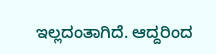ಇಲ್ಲದಂತಾಗಿದೆ. ಆದ್ದರಿಂದ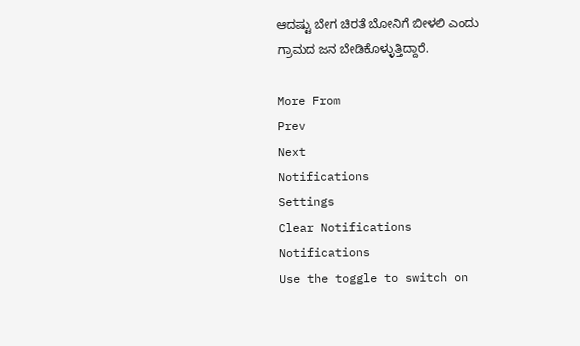ಆದಷ್ಟು ಬೇಗ ಚಿರತೆ ಬೋನಿಗೆ ಬೀಳಲಿ ಎಂದು ಗ್ರಾಮದ ಜನ ಬೇಡಿಕೊಳ್ಳುತ್ತಿದ್ದಾರೆ.

More From
Prev
Next
Notifications
Settings
Clear Notifications
Notifications
Use the toggle to switch on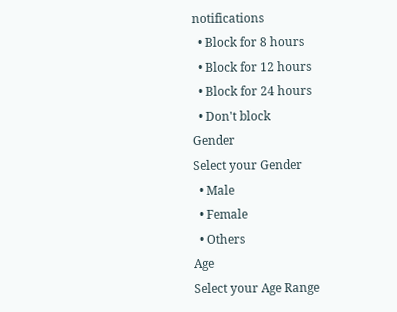notifications
  • Block for 8 hours
  • Block for 12 hours
  • Block for 24 hours
  • Don't block
Gender
Select your Gender
  • Male
  • Female
  • Others
Age
Select your Age Range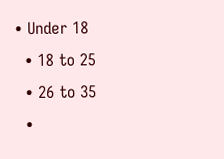• Under 18
  • 18 to 25
  • 26 to 35
  •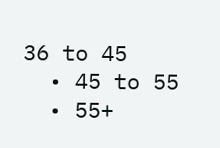36 to 45
  • 45 to 55
  • 55+